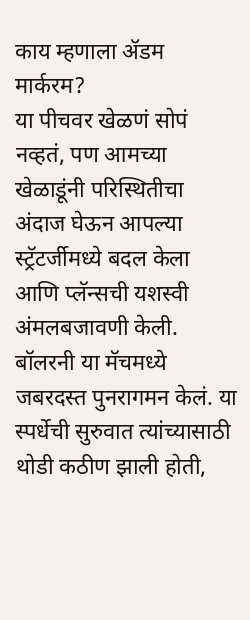काय म्हणाला ॲडम मार्करम?
या पीचवर खेळणं सोपं नव्हतं, पण आमच्या खेळाडूंनी परिस्थितीचा अंदाज घेऊन आपल्या स्ट्रॅटर्जीमध्ये बदल केला आणि प्लॅन्सची यशस्वी अंमलबजावणी केली. बॉलरनी या मॅचमध्ये जबरदस्त पुनरागमन केलं. या स्पर्धेची सुरुवात त्यांच्यासाठी थोडी कठीण झाली होती,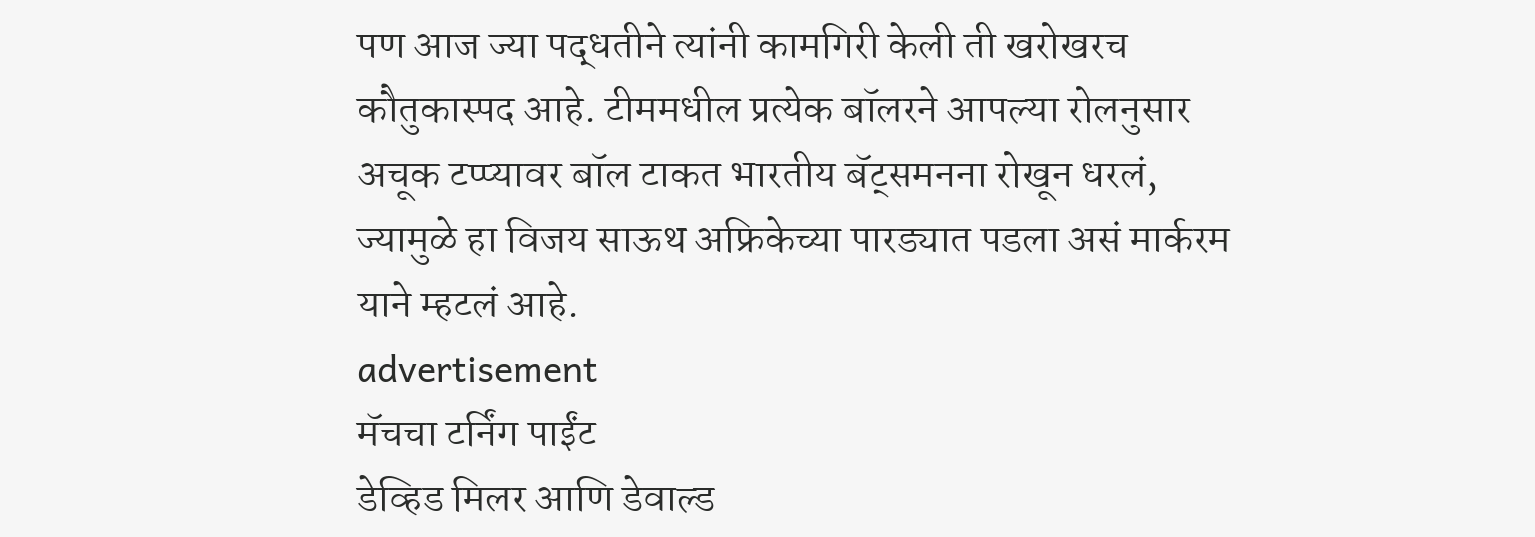पण आज ज्या पद्धतीने त्यांनी कामगिरी केली ती खरोखरच कौतुकास्पद आहे. टीममधील प्रत्येक बॉलरने आपल्या रोलनुसार अचूक टप्प्यावर बॉल टाकत भारतीय बॅट्समनना रोखून धरलं, ज्यामुळे हा विजय साऊथ अफ्रिकेच्या पारड्यात पडला असं मार्करम याने म्हटलं आहे.
advertisement
मॅचचा टर्निंग पाईंट
डेव्हिड मिलर आणि डेवाल्ड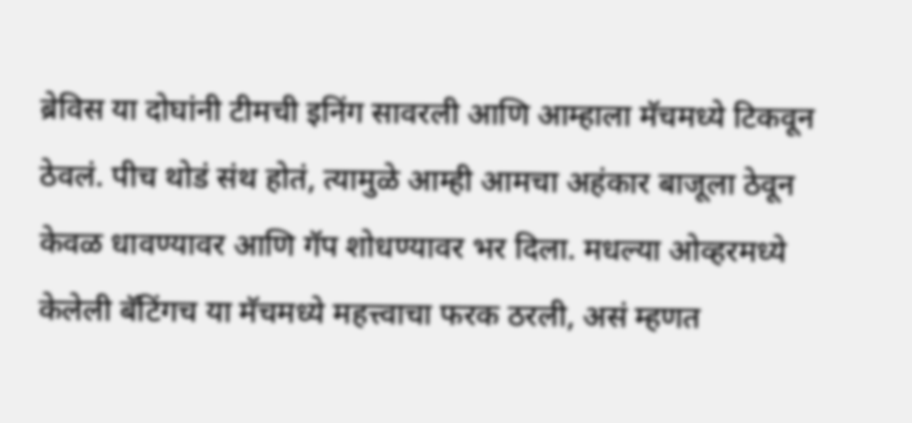ब्रेविस या दोघांनी टीमची इनिंग सावरली आणि आम्हाला मॅचमध्ये टिकवून ठेवलं. पीच थोडं संथ होतं, त्यामुळे आम्ही आमचा अहंकार बाजूला ठेवून केवळ धावण्यावर आणि गॅप शोधण्यावर भर दिला. मधल्या ओव्हरमध्ये केलेली बॅटिंगच या मॅचमध्ये महत्त्वाचा फरक ठरली, असं म्हणत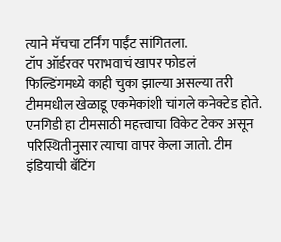त्याने मॅचचा टर्निंग पाईंट सांगितला.
टॉप ऑर्डरवर पराभवाचं खापर फोडलं
फिल्डिंगमध्ये काही चुका झाल्या असल्या तरी टीममधील खेळाडू एकमेकांशी चांगले कनेक्टेड होते. एनगिडी हा टीमसाठी महत्त्वाचा विकेट टेकर असून परिस्थितीनुसार त्याचा वापर केला जातो. टीम इंडियाची बॅटिंग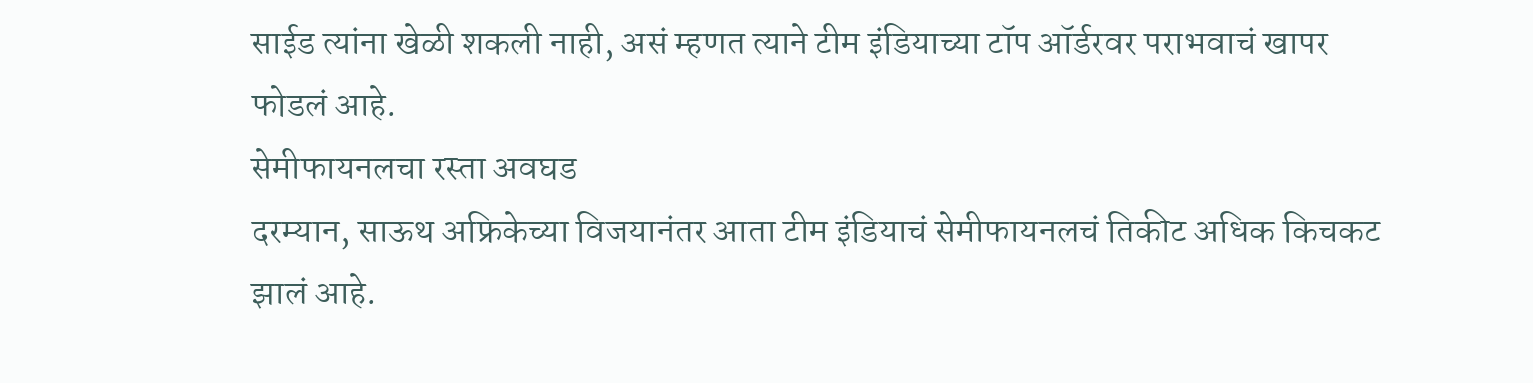साईड त्यांना खेळी शकली नाही, असं म्हणत त्याने टीम इंडियाच्या टॉप ऑर्डरवर पराभवाचं खापर फोडलं आहे.
सेमीफायनलचा रस्ता अवघड
दरम्यान, साऊथ अफ्रिकेच्या विजयानंतर आता टीम इंडियाचं सेमीफायनलचं तिकीट अधिक किचकट झालं आहे.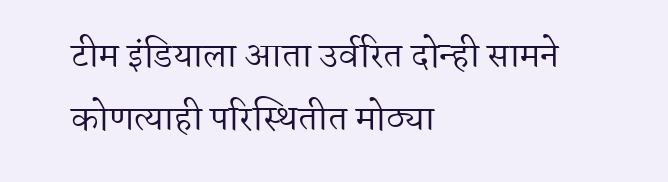टीम इंडियाला आता उर्वरित दोन्ही सामने कोणत्याही परिस्थितीत मोठ्या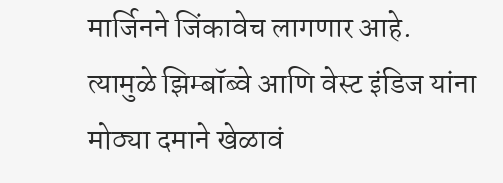मार्जिनने जिंकावेच लागणार आहे. त्यामुळे झिम्बॉब्वे आणि वेस्ट इंडिज यांना मोठ्या दमाने खेळावं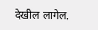देखील लागेल.